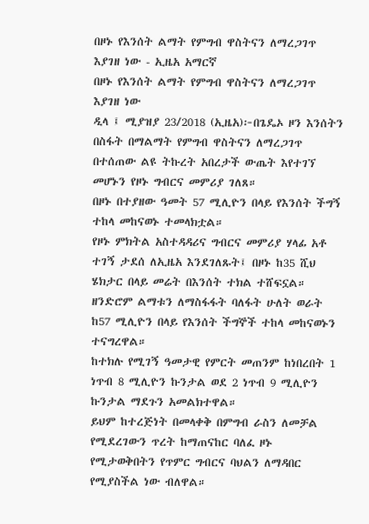በዞኑ የእንሰት ልማት የምግብ ዋስትናን ለማረጋገጥ እያገዘ ነው - ኢዜአ አማርኛ
በዞኑ የእንሰት ልማት የምግብ ዋስትናን ለማረጋገጥ እያገዘ ነው
ዲላ ፤ ሚያዝያ 23/2018 (ኢዜአ)፦በጌዴኦ ዞን እንሰትን በስፋት በማልማት የምግብ ዋስትናን ለማረጋገጥ በተሰጠው ልዩ ትኩረት አበረታች ውጤት እየተገኘ መሆኑን የዞኑ ግብርና መምሪያ ገለጸ።
በዞኑ በተያዘው ዓመት 57 ሚሊዮን በላይ የእንሰት ችግኝ ተከላ መከናወኑ ተመላክቷል።
የዞኑ ምክትል አስተዳዳሪና ግብርና መምሪያ ሃላፊ አቶ ተገኝ ታደሰ ለኢዜአ እንደገለጹት፤ በዞኑ ከ35 ሺህ ሄክታር በላይ መሬት በእንሰት ተክል ተሸፍኗል።
ዘንድሮም ልማቱን ለማስፋፋት ባለፋት ሁለት ወራት ከ57 ሚሊዮን በላይ የእንሰት ችግኞች ተከላ መከናወኑን ተናግረዋል።
ከተክሉ የሚገኝ ዓመታዊ የምርት መጠንም ከነበረበት 1 ነጥብ 8 ሚሊዮን ኩንታል ወደ 2 ነጥብ 9 ሚሊዮን ኩንታል ማደጉን አመልክተዋል።
ይህም ከተረጅነት በመላቀቅ በምግብ ራስን ለመቻል የሚደረገውን ጥረት ከማጠናከር ባለፈ ዞኑ የሚታወቅበትን የጥምር ግብርና ባህልን ለማዳበር የሚያስችል ነው ብለዋል።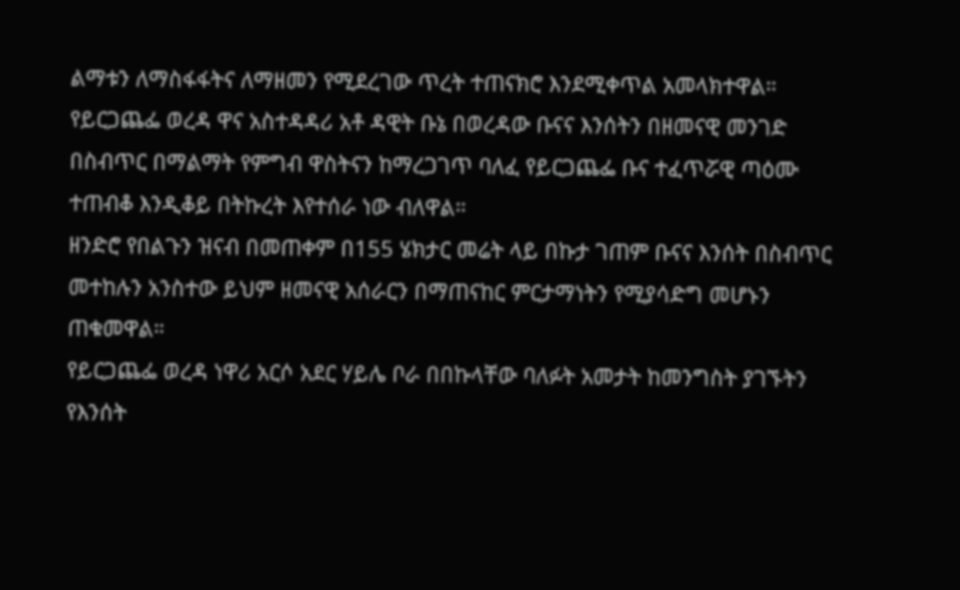ልማቱን ለማስፋፋትና ለማዘመን የሚደረገው ጥረት ተጠናክሮ እንደሚቀጥል አመላክተዋል።
የይርጋጨፌ ወረዳ ዋና አስተዳዳሪ አቶ ዳዊት ቡኔ በወረዳው ቡናና እንሰትን በዘመናዊ መንገድ በስብጥር በማልማት የምግብ ዋስትናን ከማረጋገጥ ባለፈ የይርጋጨፌ ቡና ተፈጥሯዊ ጣዕሙ ተጠብቆ እንዲቆይ በትኩረት እየተሰራ ነው ብለዋል።
ዘንድሮ የበልጉን ዝናብ በመጠቀም በ155 ሄክታር መሬት ላይ በኩታ ገጠም ቡናና እንሰት በስብጥር መተከሉን አንስተው ይህም ዘመናዊ አሰራርን በማጠናከር ምርታማነትን የሚያሳድግ መሆኑን ጠቁመዋል።
የይርጋጨፌ ወረዳ ነዋሪ አርሶ አደር ሃይሌ ቦራ በበኩላቸው ባለፉት አመታት ከመንግስት ያገኙትን የእንሰት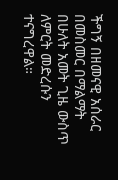ችግኝ በዘመናዊ አሰራር በመስመር በማልማት በሁለት አመት ጊዜ ውስጥ ለምርት መድረሱን ተናግረዋል።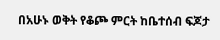በአሁኑ ወቅት የቆጮ ምርት ከቤተሰብ ፍጆታ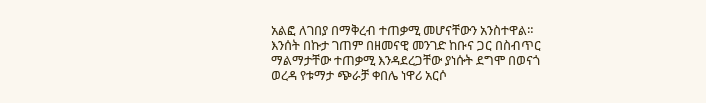አልፎ ለገበያ በማቅረብ ተጠቃሚ መሆናቸውን አንስተዋል።
እንሰት በኩታ ገጠም በዘመናዊ መንገድ ከቡና ጋር በስብጥር ማልማታቸው ተጠቃሚ እንዳደረጋቸው ያነሱት ደግሞ በወናጎ ወረዳ የቱማታ ጭራቻ ቀበሌ ነዋሪ አርሶ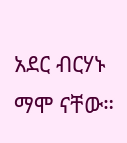አደር ብርሃኑ ማሞ ናቸው።